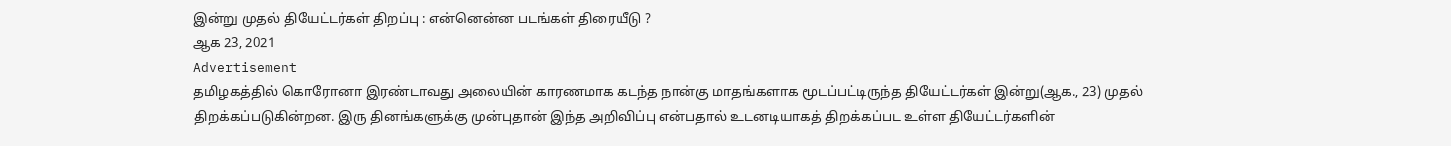இன்று முதல் தியேட்டர்கள் திறப்பு : என்னென்ன படங்கள் திரையீடு ?
ஆக 23, 2021
Advertisement
தமிழகத்தில் கொரோனா இரண்டாவது அலையின் காரணமாக கடந்த நான்கு மாதங்களாக மூடப்பட்டிருந்த தியேட்டர்கள் இன்று(ஆக., 23) முதல் திறக்கப்படுகின்றன. இரு தினங்களுக்கு முன்புதான் இந்த அறிவிப்பு என்பதால் உடனடியாகத் திறக்கப்பட உள்ள தியேட்டர்களின்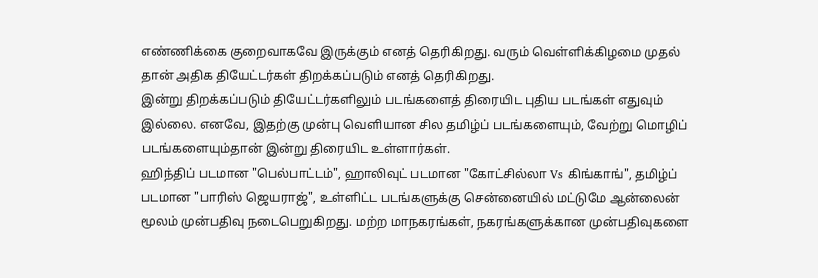எண்ணிக்கை குறைவாகவே இருக்கும் எனத் தெரிகிறது. வரும் வெள்ளிக்கிழமை முதல் தான் அதிக தியேட்டர்கள் திறக்கப்படும் எனத் தெரிகிறது.
இன்று திறக்கப்படும் தியேட்டர்களிலும் படங்களைத் திரையிட புதிய படங்கள் எதுவும் இல்லை. எனவே, இதற்கு முன்பு வெளியான சில தமிழ்ப் படங்களையும், வேற்று மொழிப் படங்களையும்தான் இன்று திரையிட உள்ளார்கள்.
ஹிந்திப் படமான "பெல்பாட்டம்", ஹாலிவுட் படமான "கோட்சில்லா Vs கிங்காங்", தமிழ்ப் படமான "பாரிஸ் ஜெயராஜ்", உள்ளிட்ட படங்களுக்கு சென்னையில் மட்டுமே ஆன்லைன் மூலம் முன்பதிவு நடைபெறுகிறது. மற்ற மாநகரங்கள், நகரங்களுக்கான முன்பதிவுகளை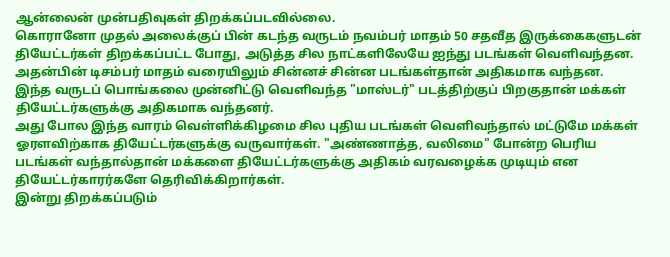ஆன்லைன் முன்பதிவுகள் திறக்கப்படவில்லை.
கொரானோ முதல் அலைக்குப் பின் கடந்த வருடம் நவம்பர் மாதம் 50 சதவீத இருக்கைகளுடன் தியேட்டர்கள் திறக்கப்பட்ட போது, அடுத்த சில நாட்களிலேயே ஐந்து படங்கள் வெளிவந்தன. அதன்பின் டிசம்பர் மாதம் வரையிலும் சின்னச் சின்ன படங்கள்தான் அதிகமாக வந்தன. இந்த வருடப் பொங்கலை முன்னிட்டு வெளிவந்த "மாஸ்டர்" படத்திற்குப் பிறகுதான் மக்கள் தியேட்டர்களுக்கு அதிகமாக வந்தனர்.
அது போல இந்த வாரம் வெள்ளிக்கிழமை சில புதிய படங்கள் வெளிவந்தால் மட்டுமே மக்கள் ஓரளவிற்காக தியேட்டர்களுக்கு வருவார்கள். "அண்ணாத்த, வலிமை" போன்ற பெரிய படங்கள் வந்தால்தான் மக்களை தியேட்டர்களுக்கு அதிகம் வரவழைக்க முடியும் என தியேட்டர்காரர்களே தெரிவிக்கிறார்கள்.
இன்று திறக்கப்படும்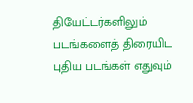தியேட்டர்களிலும் படங்களைத் திரையிட புதிய படங்கள் எதுவும்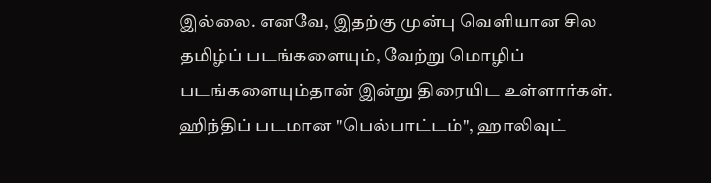இல்லை. எனவே, இதற்கு முன்பு வெளியான சில தமிழ்ப் படங்களையும், வேற்று மொழிப் படங்களையும்தான் இன்று திரையிட உள்ளார்கள்.
ஹிந்திப் படமான "பெல்பாட்டம்", ஹாலிவுட்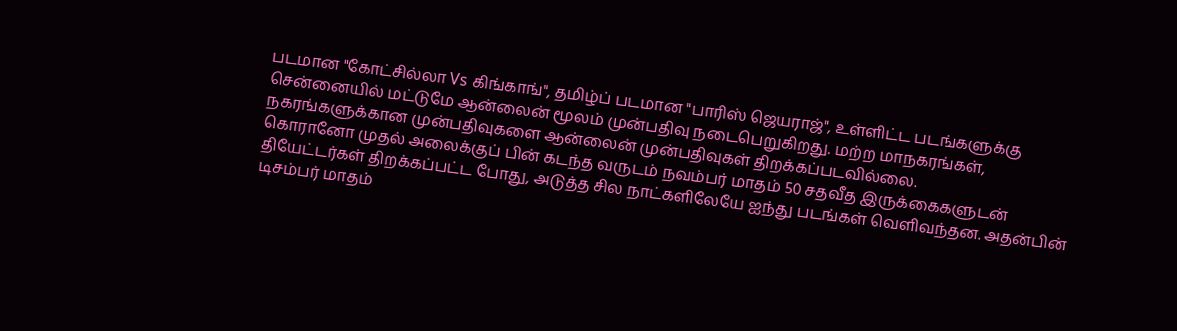படமான "கோட்சில்லா Vs கிங்காங்", தமிழ்ப் படமான "பாரிஸ் ஜெயராஜ்", உள்ளிட்ட படங்களுக்கு சென்னையில் மட்டுமே ஆன்லைன் மூலம் முன்பதிவு நடைபெறுகிறது. மற்ற மாநகரங்கள், நகரங்களுக்கான முன்பதிவுகளை ஆன்லைன் முன்பதிவுகள் திறக்கப்படவில்லை.
கொரானோ முதல் அலைக்குப் பின் கடந்த வருடம் நவம்பர் மாதம் 50 சதவீத இருக்கைகளுடன் தியேட்டர்கள் திறக்கப்பட்ட போது, அடுத்த சில நாட்களிலேயே ஐந்து படங்கள் வெளிவந்தன. அதன்பின் டிசம்பர் மாதம்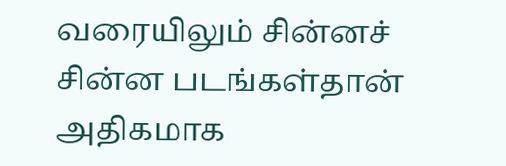வரையிலும் சின்னச் சின்ன படங்கள்தான் அதிகமாக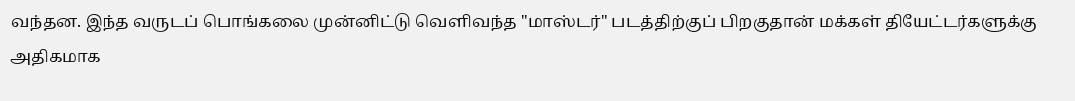வந்தன. இந்த வருடப் பொங்கலை முன்னிட்டு வெளிவந்த "மாஸ்டர்" படத்திற்குப் பிறகுதான் மக்கள் தியேட்டர்களுக்கு அதிகமாக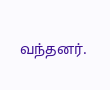வந்தனர்.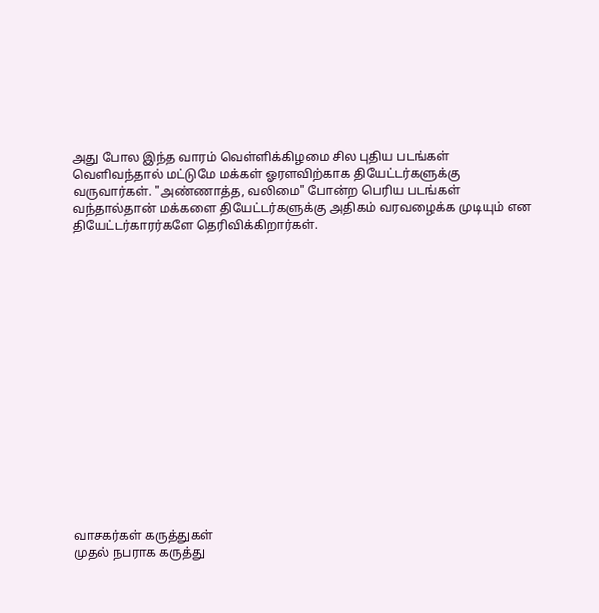அது போல இந்த வாரம் வெள்ளிக்கிழமை சில புதிய படங்கள் வெளிவந்தால் மட்டுமே மக்கள் ஓரளவிற்காக தியேட்டர்களுக்கு வருவார்கள். "அண்ணாத்த, வலிமை" போன்ற பெரிய படங்கள் வந்தால்தான் மக்களை தியேட்டர்களுக்கு அதிகம் வரவழைக்க முடியும் என தியேட்டர்காரர்களே தெரிவிக்கிறார்கள்.

















வாசகர்கள் கருத்துகள்
முதல் நபராக கருத்து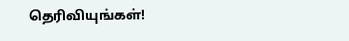தெரிவியுங்கள்!